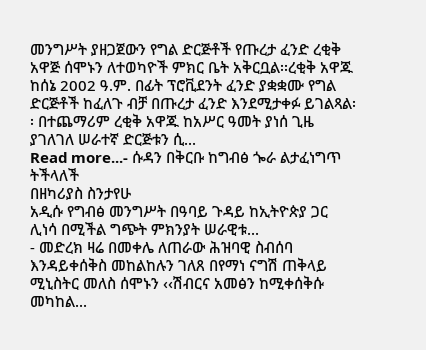መንግሥት ያዘጋጀውን የግል ድርጅቶች የጡረታ ፈንድ ረቂቅ አዋጅ ሰሞኑን ለተወካዮች ምክር ቤት አቅርቧል፡፡ረቂቅ አዋጁ ከሰኔ 2002 ዓ.ም. በፊት ፕሮቪደንት ፈንድ ያቋቋሙ የግል ድርጅቶች ከፈለጉ ብቻ በጡረታ ፈንድ እንደሚታቀፉ ይገልጻል፡፡ በተጨማሪም ረቂቅ አዋጁ ከአሥር ዓመት ያነሰ ጊዜ ያገለገለ ሠራተኛ ድርጅቱን ሲ...
Read more...- ሱዳን በቅርቡ ከግብፅ ጐራ ልታፈነግጥ ትችላለች
በዘካሪያስ ስንታየሁ
አዲሱ የግብፅ መንግሥት በዓባይ ጉዳይ ከኢትዮጵያ ጋር ሊነሳ በሚችል ግጭት ምክንያት ሠራዊቱ...
- መድረክ ዛሬ በመቀሌ ለጠራው ሕዝባዊ ስብሰባ እንዳይቀሰቅስ መከልከሉን ገለጸ በየማነ ናግሽ ጠቅላይ ሚኒስትር መለስ ሰሞኑን ‹‹ሽብርና አመፅን ከሚቀሰቅሱ መካከል...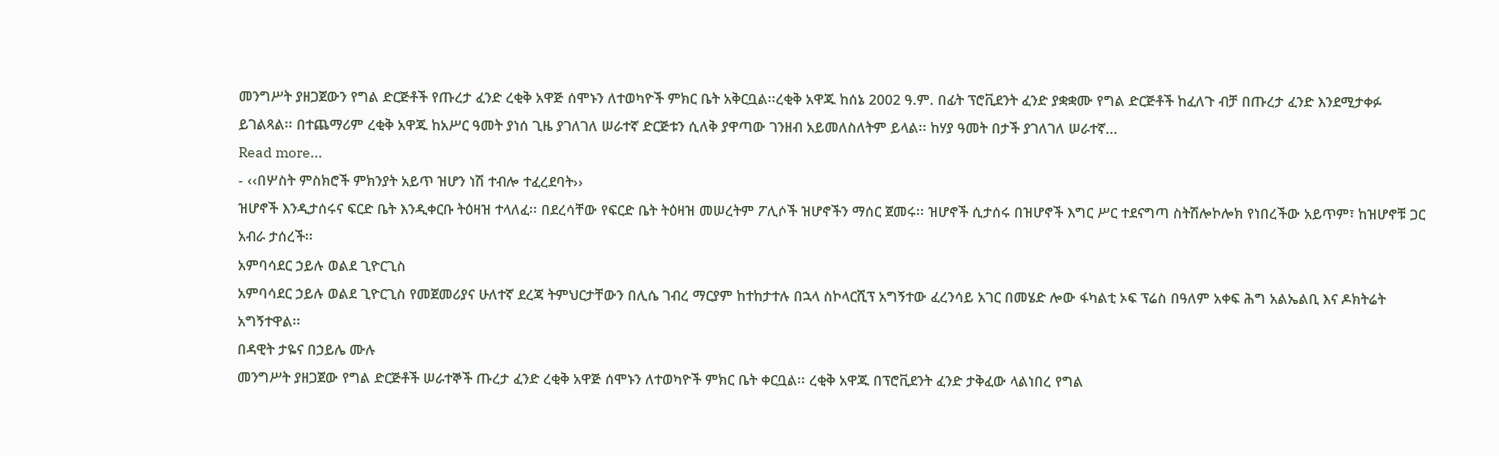መንግሥት ያዘጋጀውን የግል ድርጅቶች የጡረታ ፈንድ ረቂቅ አዋጅ ሰሞኑን ለተወካዮች ምክር ቤት አቅርቧል፡፡ረቂቅ አዋጁ ከሰኔ 2002 ዓ.ም. በፊት ፕሮቪደንት ፈንድ ያቋቋሙ የግል ድርጅቶች ከፈለጉ ብቻ በጡረታ ፈንድ እንደሚታቀፉ ይገልጻል፡፡ በተጨማሪም ረቂቅ አዋጁ ከአሥር ዓመት ያነሰ ጊዜ ያገለገለ ሠራተኛ ድርጅቱን ሲለቅ ያዋጣው ገንዘብ አይመለስለትም ይላል፡፡ ከሃያ ዓመት በታች ያገለገለ ሠራተኛ...
Read more...
- ‹‹በሦስት ምስክሮች ምክንያት አይጥ ዝሆን ነሽ ተብሎ ተፈረደባት››
ዝሆኖች እንዲታሰሩና ፍርድ ቤት እንዲቀርቡ ትዕዛዝ ተላለፈ፡፡ በደረሳቸው የፍርድ ቤት ትዕዛዝ መሠረትም ፖሊሶች ዝሆኖችን ማሰር ጀመሩ፡፡ ዝሆኖች ሲታሰሩ በዝሆኖች እግር ሥር ተደናግጣ ስትሽሎኮሎክ የነበረችው አይጥም፣ ከዝሆኖቹ ጋር አብራ ታሰረች፡፡
አምባሳደር ኃይሉ ወልደ ጊዮርጊስ
አምባሳደር ኃይሉ ወልደ ጊዮርጊስ የመጀመሪያና ሁለተኛ ደረጃ ትምህርታቸውን በሊሴ ገብረ ማርያም ከተከታተሉ በኋላ ስኮላርሺፕ አግኝተው ፈረንሳይ አገር በመሄድ ሎው ፋካልቲ ኦፍ ፕሬስ በዓለም አቀፍ ሕግ አልኤልቢ እና ዶክትሬት አግኝተዋል፡፡
በዳዊት ታዬና በኃይሌ ሙሉ
መንግሥት ያዘጋጀው የግል ድርጅቶች ሠራተኞች ጡረታ ፈንድ ረቂቅ አዋጅ ሰሞኑን ለተወካዮች ምክር ቤት ቀርቧል፡፡ ረቂቅ አዋጁ በፕሮቪደንት ፈንድ ታቅፈው ላልነበረ የግል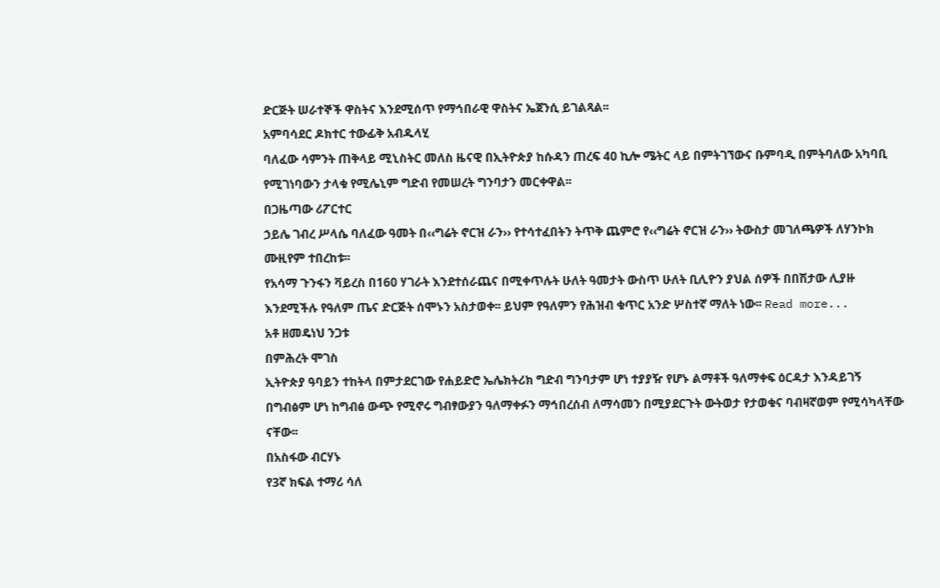ድርጅት ሠራተኞች ዋስትና እንደሚሰጥ የማኅበራዊ ዋስትና ኤጀንሲ ይገልጻል፡፡
አምባሳደር ዶክተር ተውፊቅ አብዱላሂ
ባለፈው ሳምንት ጠቅላይ ሚኒስትር መለስ ዜናዊ በኢትዮጵያ ከሱዳን ጠረፍ 40 ኪሎ ሜትር ላይ በምትገኘውና ቡምባዲ በምትባለው አካባቢ የሚገነባውን ታላቁ የሚሌኒም ግድብ የመሠረት ግንባታን መርቀዋል፡፡
በጋዜጣው ሪፖርተር
ኃይሌ ገብረ ሥላሴ ባለፈው ዓመት በ‹‹ግሬት ኖርዝ ራን›› የተሳተፈበትን ትጥቅ ጨምሮ የ‹‹ግሬት ኖርዝ ራን›› ትውስታ መገለጫዎች ለሃንኮክ ሙዚየም ተበረከቱ፡፡
የአሳማ ጉንፋን ቫይረስ በ160 ሃገራት እንደተሰራጨና በሚቀጥሉት ሁለት ዓመታት ውስጥ ሁለት ቢሊዮን ያህል ሰዎች በበሽታው ሊያዙ እንደሚችሉ የዓለም ጤና ድርጅት ሰሞኑን አስታወቀ፡፡ ይህም የዓለምን የሕዝብ ቁጥር አንድ ሦስተኛ ማለት ነው፡፡ Read more...
አቶ ዘመዴነህ ንጋቱ
በምሕረት ሞገስ
ኢትዮጵያ ዓባይን ተከትላ በምታደርገው የሐይድሮ ኤሌክትሪክ ግድብ ግንባታም ሆነ ተያያዥ የሆኑ ልማቶች ዓለማቀፍ ዕርዳታ እንዳይገኝ በግብፅም ሆነ ከግብፅ ውጭ የሚኖሩ ግብፃውያን ዓለማቀፉን ማኅበረሰብ ለማሳመን በሚያደርጉት ውትወታ የታወቁና ባብዛኛወም የሚሳካላቸው ናቸው፡፡
በአስፋው ብርሃኑ
የ3ኛ ክፍል ተማሪ ሳለ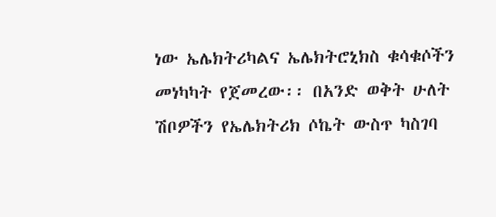ነው ኤሌክትሪካልና ኤሌክትሮኒክስ ቁሳቁሶችን መነካካት የጀመረው፡፡ በአንድ ወቅት ሁለት ሽቦዎችን የኤሌክትሪክ ሶኬት ውስጥ ካስገባ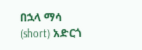በኋላ ማሳ (short) አድርጎ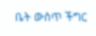ቤት ውስጥ ችግር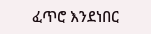ፈጥሮ እንደነበር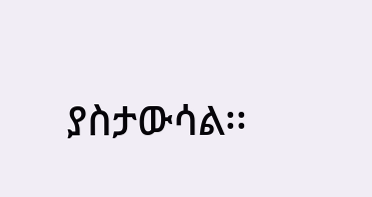ያስታውሳል፡፡